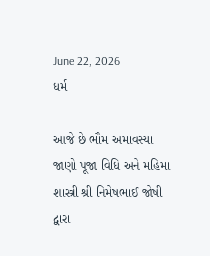June 22, 2026
ધર્મ

આજે છે ભૌમ અમાવસ્યા જાણો પૂજા વિધિ અને મહિમા શાસ્ત્રી શ્રી નિમેષભાઈ જોષી દ્વારા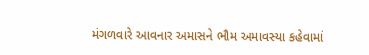મંગળવારે આવનાર અમાસને ભૌમ અમાવસ્યા કહેવામાં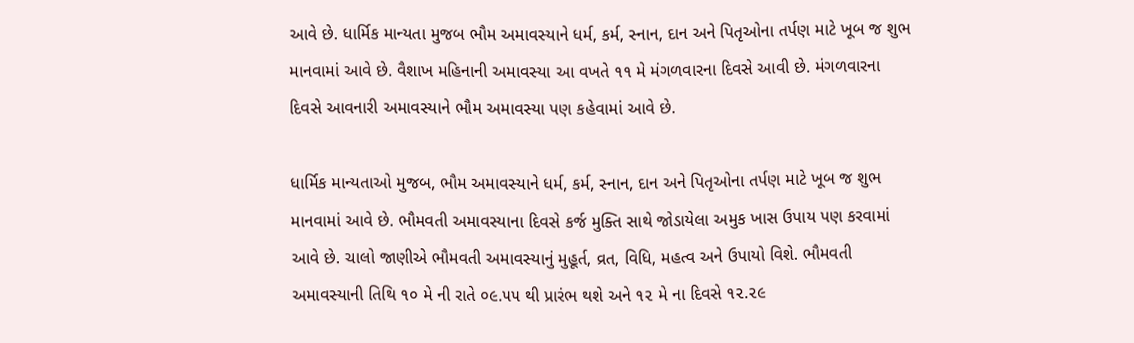આવે છે. ધાર્મિક માન્યતા મુજબ ભૌમ અમાવસ્યાને ધર્મ, કર્મ, સ્નાન, દાન અને પિતૃઓના તર્પણ માટે ખૂબ જ શુભ માનવામાં આવે છે. વૈશાખ મહિનાની અમાવસ્યા આ વખતે ૧૧ મે મંગળવારના દિવસે આવી છે. મંગળવારના દિવસે આવનારી અમાવસ્યાને ભૌમ અમાવસ્યા પણ કહેવામાં આવે છે.

ધાર્મિક માન્યતાઓ મુજબ, ભૌમ અમાવસ્યાને ધર્મ, કર્મ, સ્નાન, દાન અને પિતૃઓના તર્પણ માટે ખૂબ જ શુભ માનવામાં આવે છે. ભૌમવતી અમાવસ્યાના દિવસે કર્જ મુક્તિ સાથે જોડાયેલા અમુક ખાસ ઉપાય પણ કરવામાં આવે છે. ચાલો જાણીએ ભૌમવતી અમાવસ્યાનું મુહૂર્ત, વ્રત, વિધિ, મહત્વ અને ઉપાયો વિશે. ભૌમવતી અમાવસ્યાની તિથિ ૧૦ મે ની રાતે ૦૯.૫૫ થી પ્રારંભ થશે અને ૧૨ મે ના દિવસે ૧૨.૨૯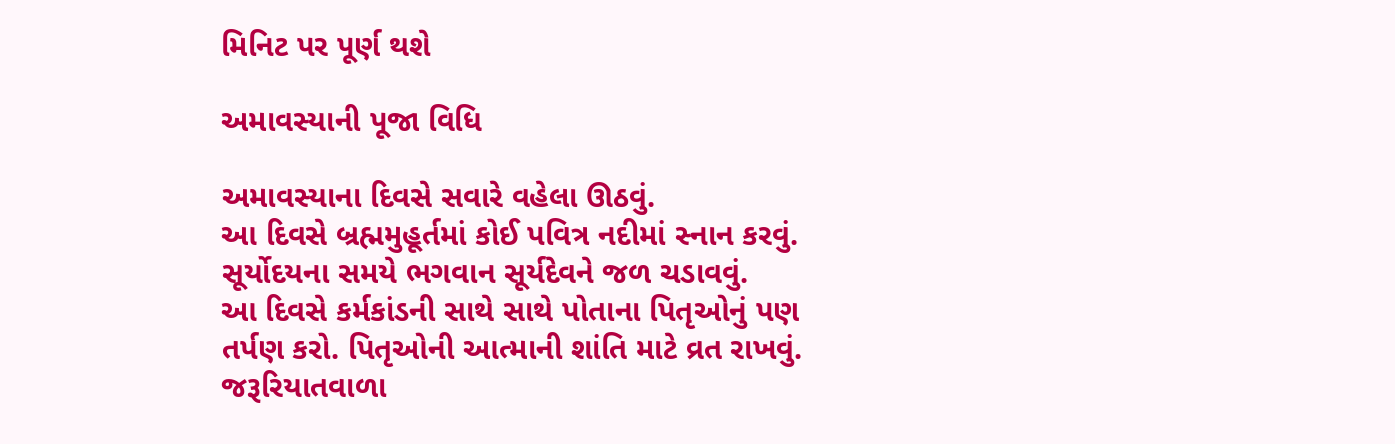મિનિટ પર પૂર્ણ થશે

અમાવસ્યાની પૂજા વિધિ

અમાવસ્યાના દિવસે સવારે વહેલા ઊઠવું.
આ દિવસે બ્રહ્મમુહૂર્તમાં કોઈ પવિત્ર નદીમાં સ્નાન કરવું.
સૂર્યોદયના સમયે ભગવાન સૂર્યદેવને જળ ચડાવવું.
આ દિવસે કર્મકાંડની સાથે સાથે પોતાના પિતૃઓનું પણ તર્પણ કરો. પિતૃઓની આત્માની શાંતિ માટે વ્રત રાખવું.
જરૂરિયાતવાળા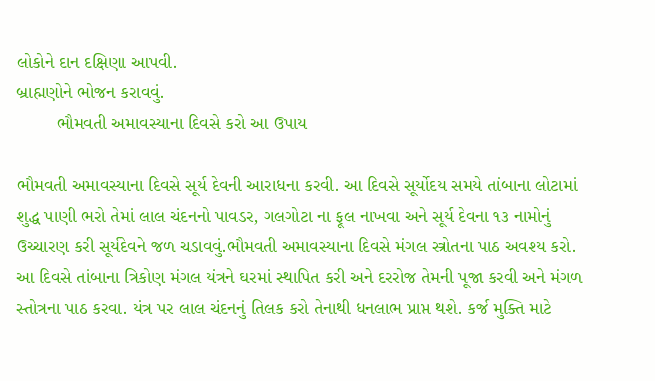લોકોને દાન દક્ષિણા આપવી.
બ્રાહ્મણોને ભોજન કરાવવું.
        ભૌમવતી અમાવસ્યાના દિવસે કરો આ ઉપાય

ભૌમવતી અમાવસ્યાના દિવસે સૂર્ય દેવની આરાધના કરવી. આ દિવસે સૂર્યોદય સમયે તાંબાના લોટામાં શુદ્ધ પાણી ભરો તેમાં લાલ ચંદનનો પાવડર, ગલગોટા ના ફૂલ નાખવા અને સૂર્ય દેવના ૧૩ નામોનું ઉચ્ચારણ કરી સૂર્યદેવને જળ ચડાવવું.ભૌમવતી અમાવસ્યાના દિવસે મંગલ સ્ત્રોતના પાઠ અવશ્ય કરો. આ દિવસે તાંબાના ત્રિકોણ મંગલ યંત્રને ઘરમાં સ્થાપિત કરી અને દરરોજ તેમની પૂજા કરવી અને મંગળ સ્તોત્રના પાઠ કરવા. યંત્ર પર લાલ ચંદનનું તિલક કરો તેનાથી ધનલાભ પ્રાપ્ત થશે. કર્જ મુક્તિ માટે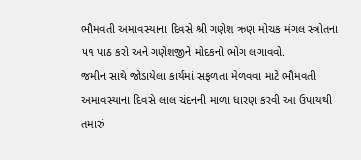ભૌમવતી અમાવસ્યાના દિવસે શ્રી ગણેશ ઋણ મોચક મંગલ સ્ત્રોતના ૫૧ પાઠ કરો અને ગણેશજીને મોદકનો ભોગ લગાવવો.
જમીન સાથે જોડાયેલા કાર્યમાં સફળતા મેળવવા માટે ભૌમવતી અમાવસ્યાના દિવસે લાલ ચંદનની માળા ધારણ કરવી આ ઉપાયથી તમારું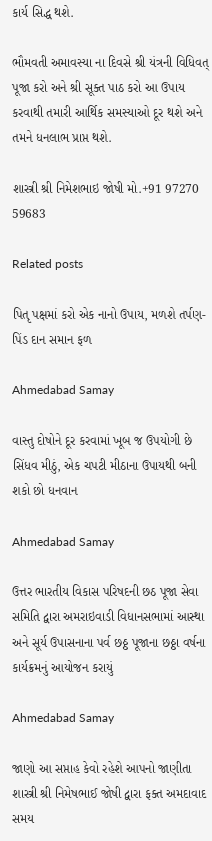કાર્ય સિદ્ધ થશે.

ભૌમવતી અમાવસ્યા ના દિવસે શ્રી યંત્રની વિધિવત્ પૂજા કરો અને શ્રી સૂક્ત પાઠ કરો આ ઉપાય કરવાથી તમારી આર્થિક સમસ્યાઓ દૂર થશે અને તમને ધનલાભ પ્રાપ્ત થશે.

શાસ્ત્રી શ્રી નિમેશભાઇ જોષી મો.+91 97270 59683

Related posts

પિતૃ પક્ષમાં કરો એક નાનો ઉપાય, મળશે તર્પણ-પિંડ દાન સમાન ફળ

Ahmedabad Samay

વાસ્તુ દોષોને દૂર કરવામાં ખૂબ જ ઉપયોગી છે સિંધવ મીઠું, એક ચપટી મીઠાના ઉપાયથી બની શકો છો ધનવાન

Ahmedabad Samay

ઉત્તર ભારતીય વિકાસ પરિષદની છઠ પૂજા સેવા સમિતિ દ્વારા અમરાઇવાડી વિધાનસભામાં આસ્થા અને સૂર્ય ઉપાસનાના પર્વ છઠ્ઠ પૂજાના છઠ્ઠા વર્ષના કાર્યક્રમનું આયોજન કરાયું

Ahmedabad Samay

જાણો આ સપ્તાહ કેવો રહેશે આપનો જાણીતા શાસ્ત્રી શ્રી નિમેષભાઈ જોષી દ્વારા ફક્ત અમદાવાદ સમય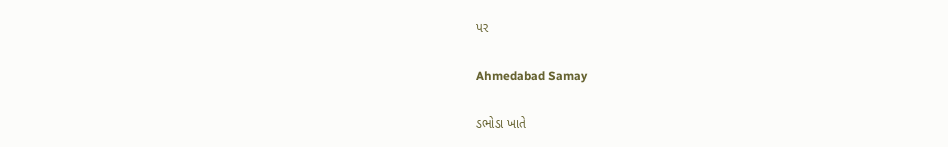પર

Ahmedabad Samay

ડભોડા ખાતે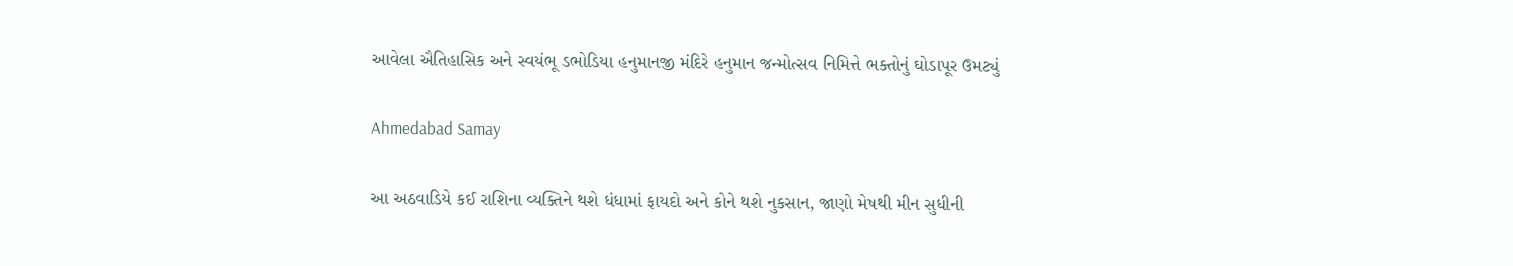આવેલા ઐતિહાસિક અને સ્વયંભૂ ડભોડિયા હનુમાનજી મંદિરે હનુમાન જન્મોત્સવ નિમિત્તે ભક્તોનું ઘોડાપૂર ઉમટ્યું

Ahmedabad Samay

આ અઠવાડિયે કઈ રાશિના વ્યક્તિને થશે ધંધામાં ફાયદો અને કોને થશે નુકસાન, જાણો મેષથી મીન સુધીની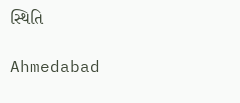સ્થિતિ

Ahmedabad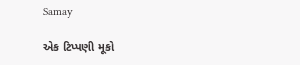Samay

એક ટિપ્પણી મૂકો